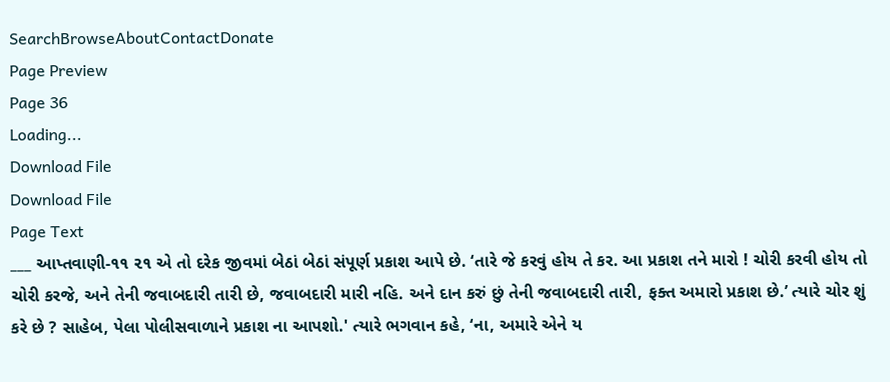SearchBrowseAboutContactDonate
Page Preview
Page 36
Loading...
Download File
Download File
Page Text
___ આપ્તવાણી-૧૧ ૨૧ એ તો દરેક જીવમાં બેઠાં બેઠાં સંપૂર્ણ પ્રકાશ આપે છે. ‘તારે જે કરવું હોય તે કર. આ પ્રકાશ તને મારો ! ચોરી કરવી હોય તો ચોરી કરજે, અને તેની જવાબદારી તારી છે, જવાબદારી મારી નહિ. અને દાન કરું છું તેની જવાબદારી તારી, ફક્ત અમારો પ્રકાશ છે.’ ત્યારે ચોર શું કરે છે ? સાહેબ, પેલા પોલીસવાળાને પ્રકાશ ના આપશો.' ત્યારે ભગવાન કહે, ‘ના, અમારે એને ય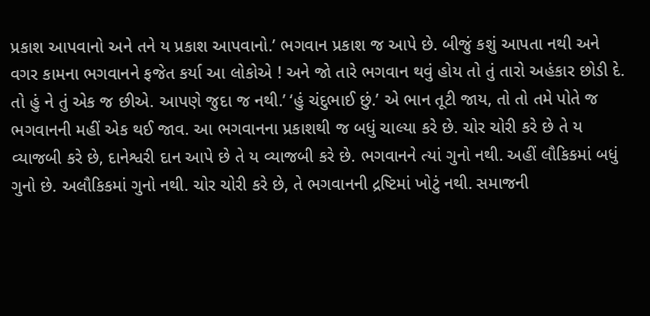પ્રકાશ આપવાનો અને તને ય પ્રકાશ આપવાનો.’ ભગવાન પ્રકાશ જ આપે છે. બીજું કશું આપતા નથી અને વગર કામના ભગવાનને ફજેત કર્યા આ લોકોએ ! અને જો તારે ભગવાન થવું હોય તો તું તારો અહંકાર છોડી દે. તો હું ને તું એક જ છીએ. આપણે જુદા જ નથી.’ ‘હું ચંદુભાઈ છું.’ એ ભાન તૂટી જાય, તો તો તમે પોતે જ ભગવાનની મહીં એક થઈ જાવ. આ ભગવાનના પ્રકાશથી જ બધું ચાલ્યા કરે છે. ચોર ચોરી કરે છે તે ય વ્યાજબી કરે છે, દાનેશ્વરી દાન આપે છે તે ય વ્યાજબી કરે છે. ભગવાનને ત્યાં ગુનો નથી. અહીં લૌકિકમાં બધું ગુનો છે. અલૌકિકમાં ગુનો નથી. ચોર ચોરી કરે છે, તે ભગવાનની દ્રષ્ટિમાં ખોટું નથી. સમાજની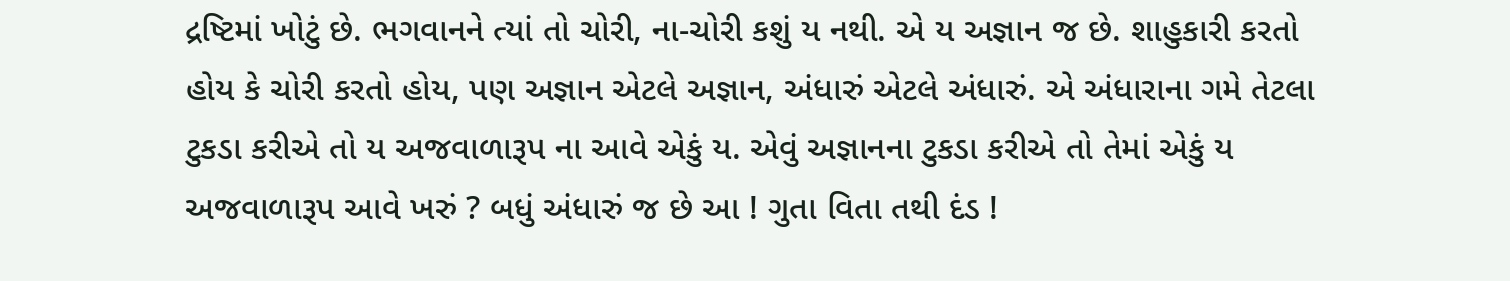દ્રષ્ટિમાં ખોટું છે. ભગવાનને ત્યાં તો ચોરી, ના-ચોરી કશું ય નથી. એ ય અજ્ઞાન જ છે. શાહુકારી કરતો હોય કે ચોરી કરતો હોય, પણ અજ્ઞાન એટલે અજ્ઞાન, અંધારું એટલે અંધારું. એ અંધારાના ગમે તેટલા ટુકડા કરીએ તો ય અજવાળારૂપ ના આવે એકું ય. એવું અજ્ઞાનના ટુકડા કરીએ તો તેમાં એકું ય અજવાળારૂપ આવે ખરું ? બધું અંધારું જ છે આ ! ગુતા વિતા તથી દંડ !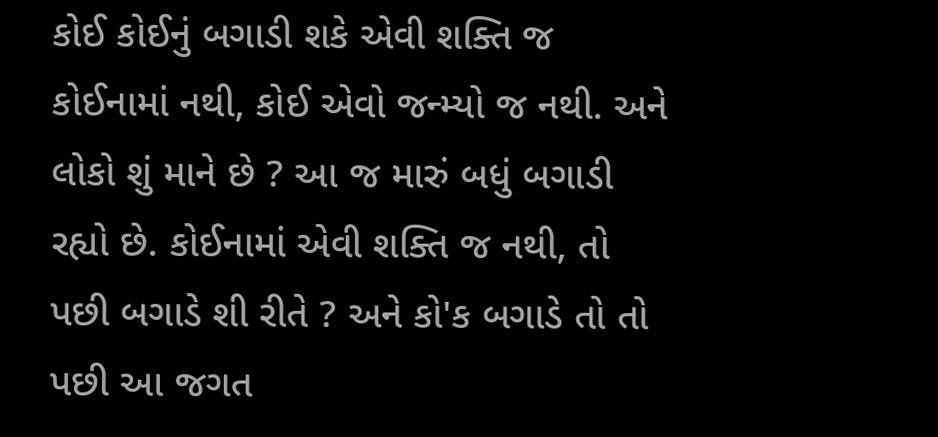કોઈ કોઈનું બગાડી શકે એવી શક્તિ જ કોઈનામાં નથી, કોઈ એવો જન્મ્યો જ નથી. અને લોકો શું માને છે ? આ જ મારું બધું બગાડી રહ્યો છે. કોઈનામાં એવી શક્તિ જ નથી, તો પછી બગાડે શી રીતે ? અને કો'ક બગાડે તો તો પછી આ જગત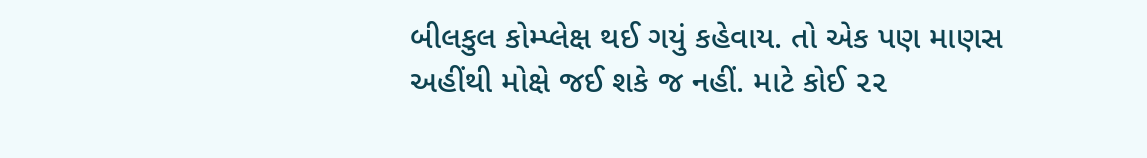બીલકુલ કોમ્પ્લેક્ષ થઈ ગયું કહેવાય. તો એક પણ માણસ અહીંથી મોક્ષે જઈ શકે જ નહીં. માટે કોઈ ૨૨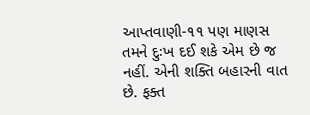આપ્તવાણી-૧૧ પણ માણસ તમને દુઃખ દઈ શકે એમ છે જ નહીં. એની શક્તિ બહારની વાત છે. ફક્ત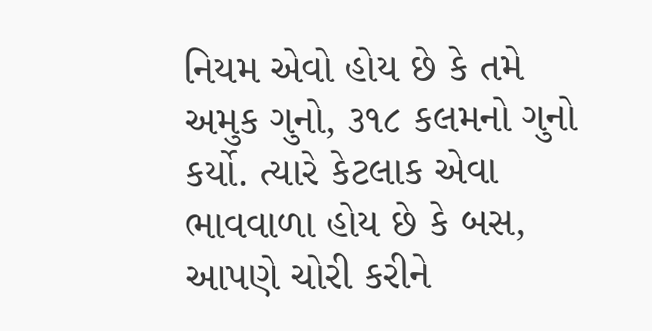નિયમ એવો હોય છે કે તમે અમુક ગુનો, ૩૧૮ કલમનો ગુનો કર્યો. ત્યારે કેટલાક એવા ભાવવાળા હોય છે કે બસ, આપણે ચોરી કરીને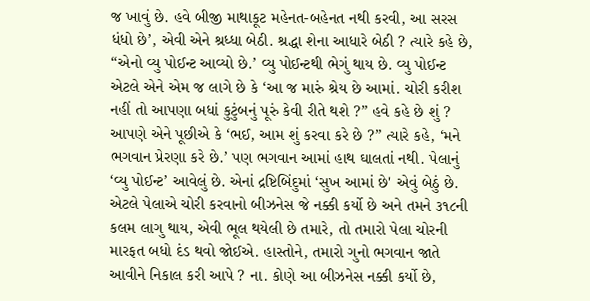જ ખાવું છે. હવે બીજી માથાકૂટ મહેનત-બહેનત નથી કરવી, આ સરસ ધંધો છે’, એવી એને શ્રધ્ધા બેઠી. શ્રદ્ધા શેના આધારે બેઠી ? ત્યારે કહે છે, “એનો વ્યુ પોઈન્ટ આવ્યો છે.’ વ્યુ પોઈન્ટથી ભેગું થાય છે. વ્યુ પોઈન્ટ એટલે એને એમ જ લાગે છે કે ‘આ જ મારું શ્રેય છે આમાં. ચોરી કરીશ નહીં તો આપણા બધાં કુટુંબનું પૂરું કેવી રીતે થશે ?” હવે કહે છે શું ? આપણે એને પૂછીએ કે ‘ભઈ, આમ શું કરવા કરે છે ?” ત્યારે કહે, ‘મને ભગવાન પ્રેરણા કરે છે.’ પણ ભગવાન આમાં હાથ ઘાલતાં નથી. પેલાનું ‘વ્યુ પોઈન્ટ’ આવેલું છે. એનાં દ્રષ્ટિબિંદુમાં ‘સુખ આમાં છે' એવું બેઠું છે. એટલે પેલાએ ચોરી કરવાનો બીઝનેસ જે નક્કી કર્યો છે અને તમને ૩૧૮ની કલમ લાગુ થાય, એવી ભૂલ થયેલી છે તમારે, તો તમારો પેલા ચોરની મારફત બધો દંડ થવો જોઈએ. હાસ્તોને, તમારો ગુનો ભગવાન જાતે આવીને નિકાલ કરી આપે ? ના. કોણે આ બીઝનેસ નક્કી કર્યો છે,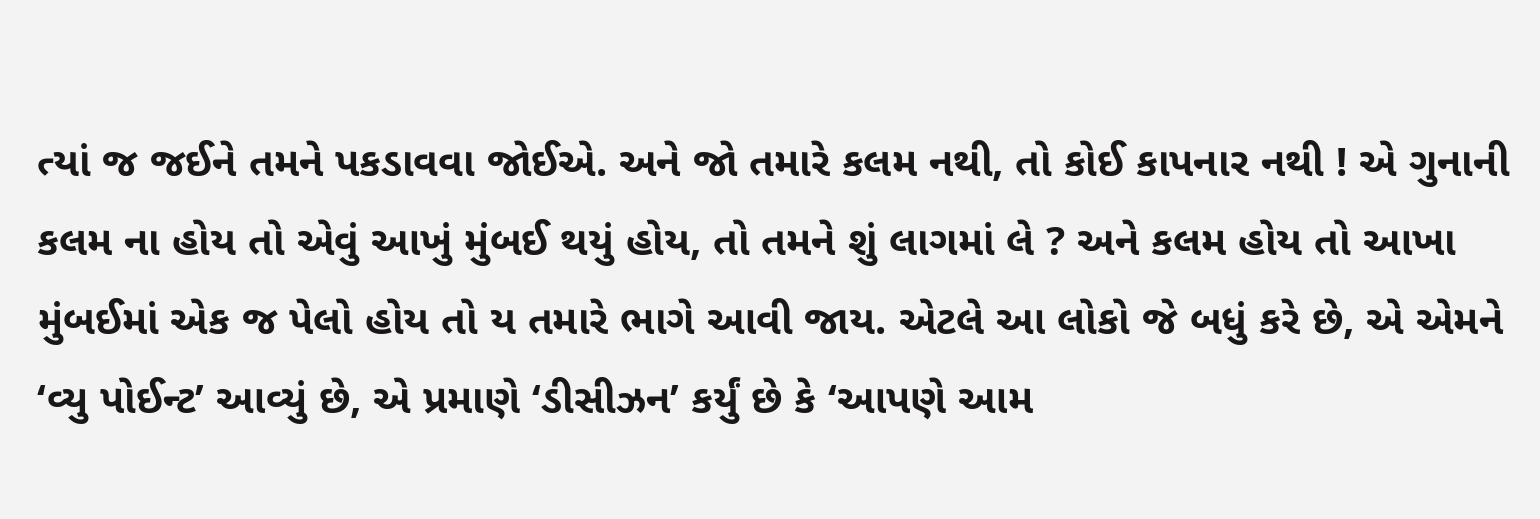ત્યાં જ જઈને તમને પકડાવવા જોઈએ. અને જો તમારે કલમ નથી, તો કોઈ કાપનાર નથી ! એ ગુનાની કલમ ના હોય તો એવું આખું મુંબઈ થયું હોય, તો તમને શું લાગમાં લે ? અને કલમ હોય તો આખા મુંબઈમાં એક જ પેલો હોય તો ય તમારે ભાગે આવી જાય. એટલે આ લોકો જે બધું કરે છે, એ એમને ‘વ્યુ પોઈન્ટ’ આવ્યું છે, એ પ્રમાણે ‘ડીસીઝન’ કર્યું છે કે ‘આપણે આમ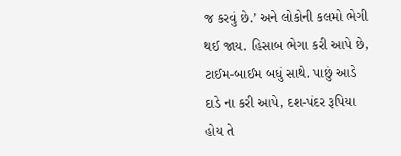જ કરવું છે.’ અને લોકોની કલમો ભેગી થઈ જાય. હિસાબ ભેગા કરી આપે છે, ટાઈમ-બાઈમ બધું સાથે. પાછું આડે દાડે ના કરી આપે, દશ-પંદર રૂપિયા હોય તે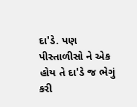દા'ડે. પણ પીસ્તાળીસો ને એક હોય તે દા'ડે જ ભેગું કરી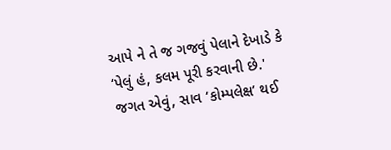આપે ને તે જ ગજવું પેલાને દેખાડે કે ‘પેલું હં, કલમ પૂરી કરવાની છે.' જગત એવું, સાવ ‘કોમ્પલેક્ષ’ થઈ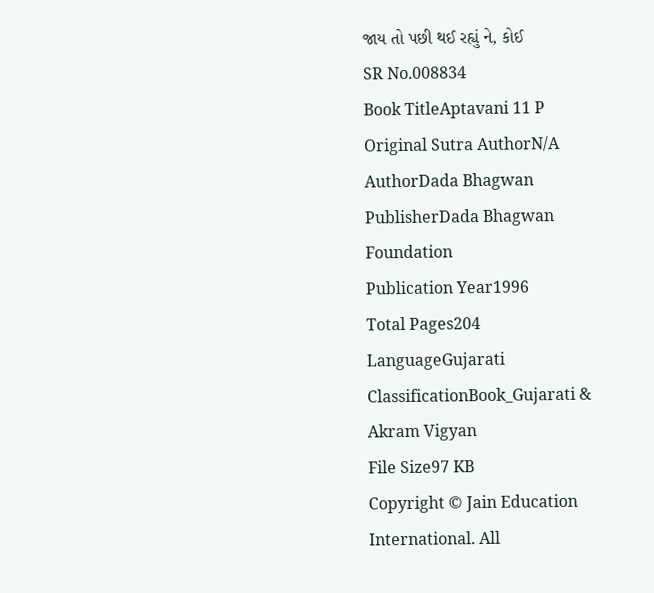જાય તો પછી થઈ રહ્યું ને, કોઈ
SR No.008834
Book TitleAptavani 11 P
Original Sutra AuthorN/A
AuthorDada Bhagwan
PublisherDada Bhagwan Foundation
Publication Year1996
Total Pages204
LanguageGujarati
ClassificationBook_Gujarati & Akram Vigyan
File Size97 KB
Copyright © Jain Education International. All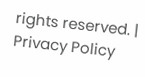rights reserved. | Privacy Policy